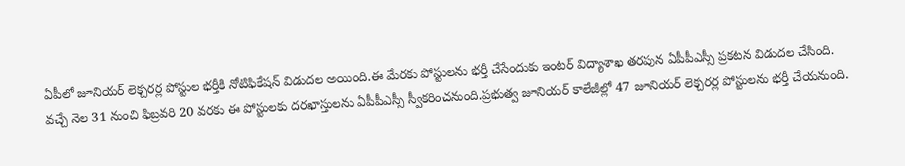ఏపీలో జూనియర్ లెక్చరర్ల పోస్టుల భర్తీకి నోటిఫికేషన్ విడుదల అయింది.ఈ మేరకు పోస్టులను భర్తీ చేసేందుకు ఇంటర్ విద్యాశాఖ తరపున ఏపీపీఎస్సీ ప్రకటన విడుదల చేసింది.
వచ్చే నెల 31 నుంచి ఫిబ్రవరి 20 వరకు ఈ పోస్టులకు దరఖాస్తులను ఏపీపీఎస్సీ స్వీకరించనుంది.ప్రభుత్వ జూనియర్ కాలేజీల్లో 47 జూనియర్ లెక్చరర్ల పోస్టులను భర్తీ చేయనుంది.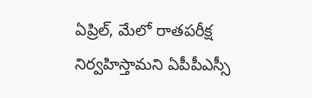ఏప్రిల్, మేలో రాతపరీక్ష నిర్వహిస్తామని ఏపీపీఎస్సీ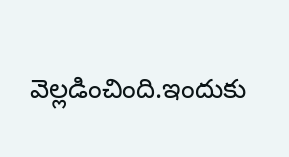వెల్లడించింది.ఇందుకు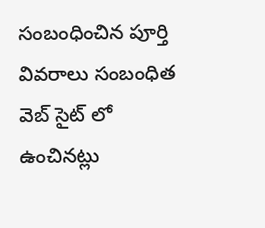సంబంధించిన పూర్తి వివరాలు సంబంధిత వెబ్ సైట్ లో ఉంచినట్లు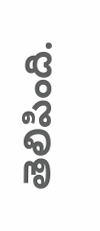తెలిపింది.